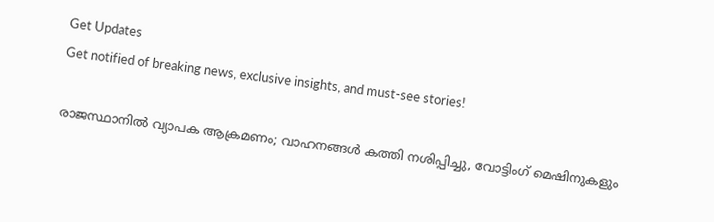Get Updates
Get notified of breaking news, exclusive insights, and must-see stories!

രാജസ്ഥാനിൽ വ്യാപക ആക്രമണം; വാഹനങ്ങൾ കത്തി നശിപ്പിച്ചു, വോട്ടിംഗ് മെഷിനുകളും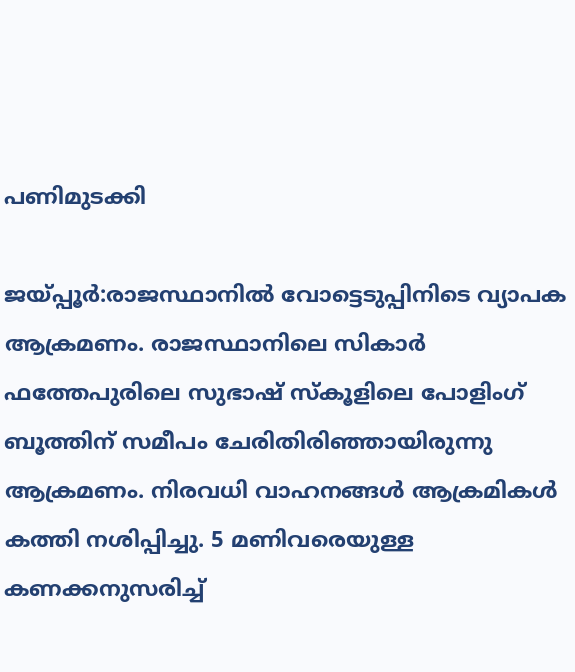പണിമുടക്കി

ജയ്പ്പൂർ:രാജസ്ഥാനിൽ വോട്ടെടുപ്പിനിടെ വ്യാപക ആക്രമണം. രാജസ്ഥാനിലെ സികാർ ഫത്തേപുരിലെ സുഭാഷ് സ്കൂളിലെ പോളിംഗ് ബൂത്തിന് സമീപം ചേരിതിരിഞ്ഞായിരുന്നു ആക്രമണം. നിരവധി വാഹനങ്ങൾ ആക്രമികൾ കത്തി നശിപ്പിച്ചു. 5 മണിവരെയുള്ള കണക്കനുസരിച്ച്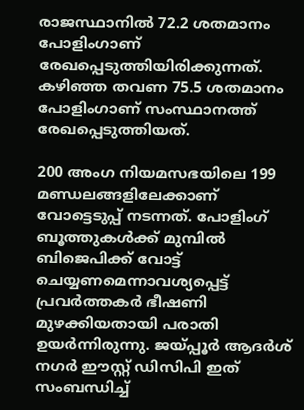രാജസ്ഥാനിൽ 72.2 ശതമാനം പോളിംഗാണ് രേഖപ്പെടുത്തിയിരിക്കുന്നത്. കഴിഞ്ഞ തവണ 75.5 ശതമാനം പോളിംഗാണ് സംസ്ഥാനത്ത് രേഖപ്പെടുത്തിയത്.

200 അംഗ നിയമസഭയിലെ 199 മണ്ഡലങ്ങളിലേക്കാണ് വോട്ടെടുപ്പ് നടന്നത്. പോളിംഗ് ബൂത്തുകൾക്ക് മുമ്പിൽ ബിജെപിക്ക് വോട്ട് ചെയ്യണമെന്നാവശ്യപ്പെട്ട് പ്രവർത്തകർ ഭീഷണി മുഴക്കിയതായി പരാതി ഉയർന്നിരുന്നു. ജയ്പ്പൂർ ആദർശ് നഗർ ഈസ്റ്റ് ഡിസിപി ഇത് സംബന്ധിച്ച്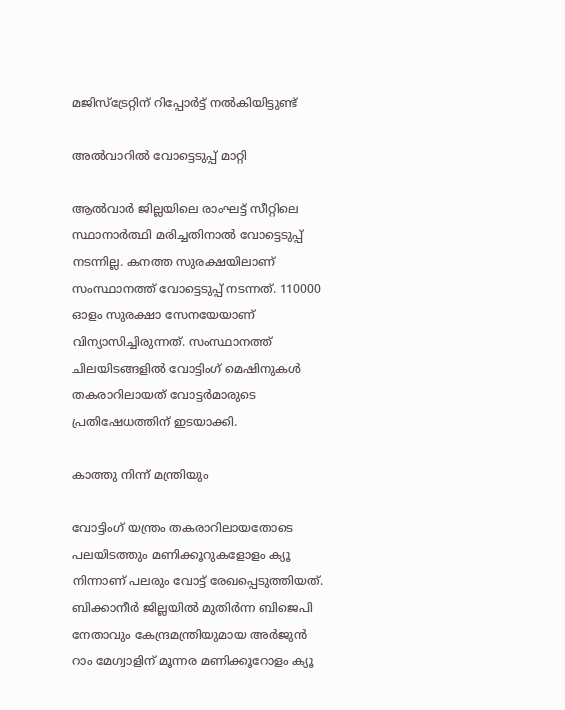മജിസ്ട്രേറ്റിന് റിപ്പോർട്ട് നൽകിയിട്ടുണ്ട്

അൽവാറിൽ വോട്ടെടുപ്പ് മാറ്റി

ആല്‍വാര്‍ ജില്ലയിലെ രാംഘട്ട് സീറ്റിലെ സ്ഥാനാർത്ഥി മരിച്ചതിനാൽ വോട്ടെടുപ്പ് നടന്നില്ല. കനത്ത സുരക്ഷയിലാണ് സംസ്ഥാനത്ത് വോട്ടെടുപ്പ് നടന്നത്. 110000 ഓളം സുരക്ഷാ സേനയേയാണ് വിന്യാസിച്ചിരുന്നത്. സംസ്ഥാനത്ത് ചിലയിടങ്ങളിൽ വോട്ടിംഗ് മെഷിനുകൾ തകരാറിലായത് വോട്ടർമാരുടെ പ്രതിഷേധത്തിന് ഇടയാക്കി.

കാത്തു നിന്ന് മന്ത്രിയും

വോട്ടിംഗ് യന്ത്രം തകരാറിലായതോടെ പലയിടത്തും മണിക്കൂറുകളോളം ക്യൂ നിന്നാണ് പലരും വോട്ട് രേഖപ്പെടുത്തിയത്. ബിക്കാനീർ ജില്ലയിൽ മുതിർന്ന ബിജെപി നേതാവും കേന്ദ്രമന്ത്രിയുമായ അർജുൻ റാം മേഗ്വാളിന് മൂന്നര മണിക്കൂറോളം ക്യൂ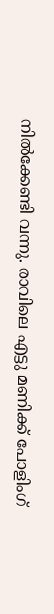നിൽക്കേണ്ടി വന്നു. രാവിലെ എട്ടു മണിക്ക് പോളിംഗ്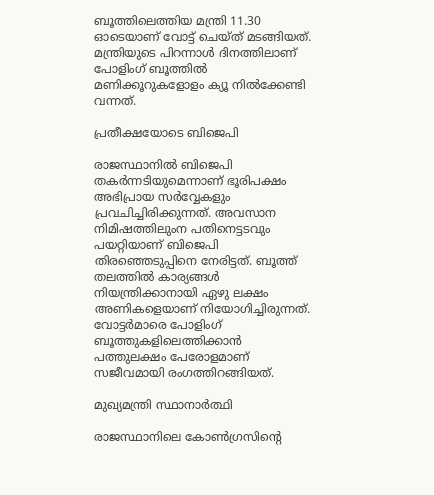ബൂത്തിലെത്തിയ മന്ത്രി 11.30 ഓടെയാണ് വോട്ട് ചെയ്ത് മടങ്ങിയത്. മന്ത്രിയുടെ പിറന്നാൾ ദിനത്തിലാണ് പോളിംഗ് ബൂത്തിൽ മണിക്കൂറുകളോളം ക്യൂ നിൽക്കേണ്ടി വന്നത്.

പ്രതീക്ഷയോടെ ബിജെപി

രാജസ്ഥാനിൽ ബിജെപി തകർന്നടിയുമെന്നാണ് ഭൂരിപക്ഷം അഭിപ്രായ സർവ്വേകളും പ്രവചിച്ചിരിക്കുന്നത്. അവസാന നിമിഷത്തിലുംന പതിനെട്ടടവും പയറ്റിയാണ് ബിജെപി തിരഞ്ഞെടുപ്പിനെ നേരിട്ടത്. ബൂത്ത് തലത്തിൽ കാര്യങ്ങൾ നിയന്ത്രിക്കാനായി ഏഴു ലക്ഷം അണികളെയാണ് നിയോഗിച്ചിരുന്നത്. വോട്ടർമാരെ പോളിംഗ് ബൂത്തുകളിലെത്തിക്കാൻ പത്തുലക്ഷം പേരോളമാണ് സജീവമായി രംഗത്തിറങ്ങിയത്.

മുഖ്യമന്ത്രി സ്ഥാനാർത്ഥി

രാജസ്ഥാനിലെ കോൺഗ്രസിന്റെ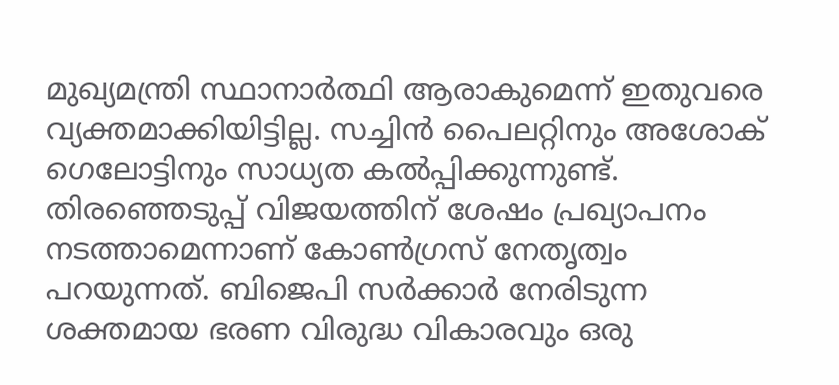മുഖ്യമന്ത്രി സ്ഥാനാർത്ഥി ആരാകുമെന്ന് ഇതുവരെ വ്യക്തമാക്കിയിട്ടില്ല. സച്ചിൻ പൈലറ്റിനും അശോക് ഗെലോട്ടിനും സാധ്യത കൽപ്പിക്കുന്നുണ്ട്. തിരഞ്ഞെടുപ്പ് വിജയത്തിന് ശേഷം പ്രഖ്യാപനം നടത്താമെന്നാണ് കോൺഗ്രസ് നേതൃത്വം പറയുന്നത്. ബിജെപി സർക്കാർ നേരിടുന്ന ശക്തമായ ഭരണ വിരുദ്ധ വികാരവും ഒരു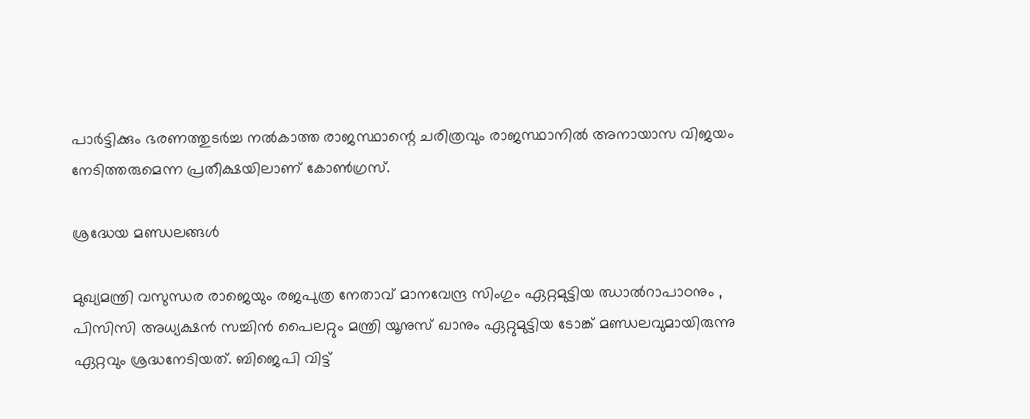പാർട്ടിക്കും ഭരണത്തുടർ‌ച്ച നൽകാത്ത രാജസ്ഥാന്റെ ചരിത്രവും രാജസ്ഥാനിൽ അനായാസ വിജയം നേടിത്തരുമെന്ന പ്രതീക്ഷയിലാണ് കോൺഗ്രസ്.

ശ്രദ്ധേയ മണ്ഡലങ്ങൾ

മുഖ്യമന്ത്രി വസുന്ധര രാജെയും രജപുത്ര നേതാവ് മാനവേന്ദ്ര സിംഗും ഏറ്റമുട്ടിയ ഝാൽറാപാഠനും , പിസിസി അധ്യക്ഷൻ സച്ചിൻ പൈലറ്റും മന്ത്രി യൂനുസ് ഖാനും ഏറ്റുമുട്ടിയ ടോങ്ക് മണ്ഡലവുമായിരുന്നു ഏറ്റവും ശ്രദ്ധനേടിയത്. ബിജെപി വിട്ട്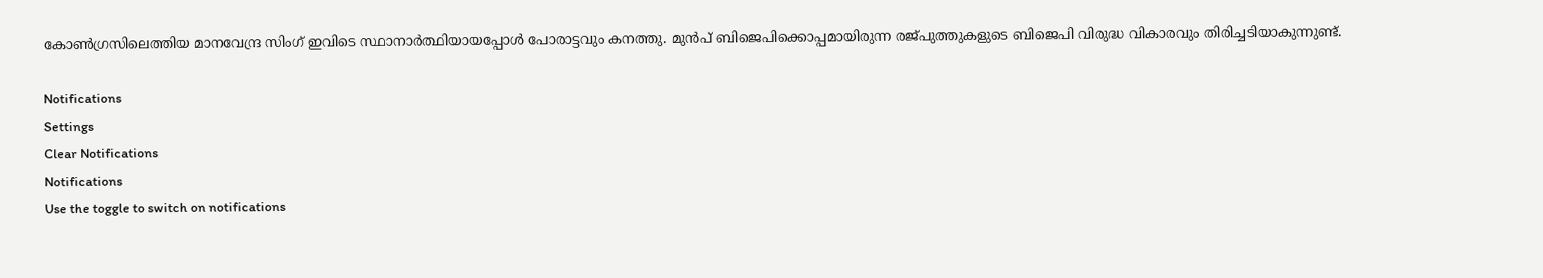കോൺഗ്രസിലെത്തിയ മാനവേന്ദ്ര സിംഗ് ഇവിടെ സ്ഥാനാർത്ഥിയായപ്പോൾ പോരാട്ടവും കനത്തു. മുൻപ് ബിജെപിക്കൊപ്പമായിരുന്ന രജ്പുത്തുകളുടെ ബിജെപി വിരുദ്ധ വികാരവും തിരിച്ചടിയാകുന്നുണ്ട്.

Notifications
Settings
Clear Notifications
Notifications
Use the toggle to switch on notifications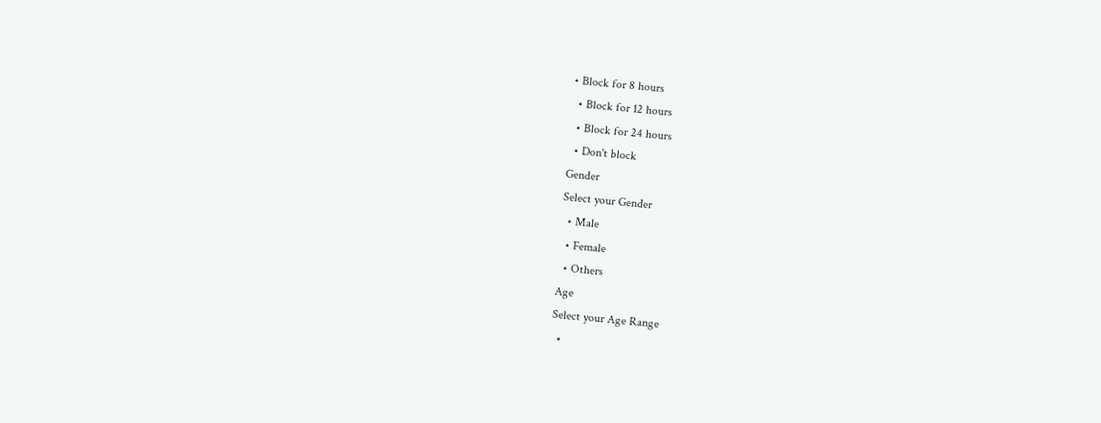• Block for 8 hours
  • Block for 12 hours
  • Block for 24 hours
  • Don't block
Gender
Select your Gender
  • Male
  • Female
  • Others
Age
Select your Age Range
  •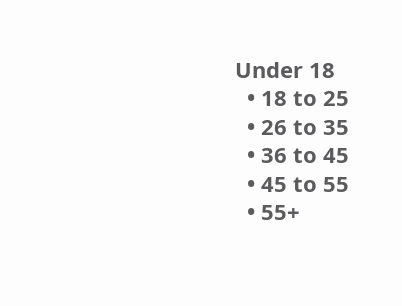Under 18
  • 18 to 25
  • 26 to 35
  • 36 to 45
  • 45 to 55
  • 55+